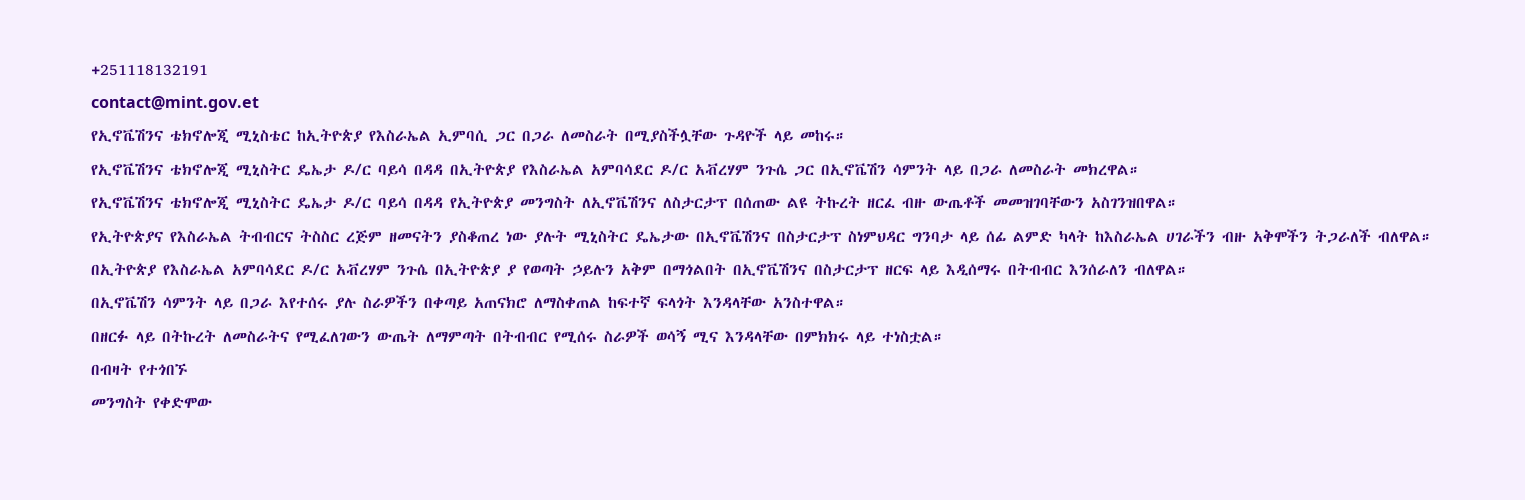+251118132191
contact@mint.gov.et
የኢኖቬሽንና ቴክኖሎጂ ሚኒስቴር ከኢትዮጵያ የእስራኤል ኢምባሲ ጋር በጋራ ለመስራት በሚያስችሏቸው ጉዳዮች ላይ መከሩ።
የኢኖቬሽንና ቴክኖሎጂ ሚኒስትር ዴኤታ ዶ/ር ባይሳ በዳዳ በኢትዮጵያ የእስራኤል አምባሳደር ዶ/ር አቭረሃም ንጉሴ ጋር በኢኖቬሽን ሳምንት ላይ በጋራ ለመስራት መክረዋል።
የኢኖቬሽንና ቴክኖሎጂ ሚኒስትር ዴኤታ ዶ/ር ባይሳ በዳዳ የኢትዮጵያ መንግስት ለኢኖቬሽንና ለስታርታፕ በሰጠው ልዩ ትኩረት ዘርፈ ብዙ ውጤቶች መመዝገባቸውን አስገንዝበዋል።
የኢትዮጵያና የእስራኤል ትብብርና ትስስር ረጅም ዘመናትን ያስቆጠረ ነው ያሉት ሚኒስትር ዴኤታው በኢኖቬሽንና በስታርታፕ ስነምህዳር ግንባታ ላይ ሰፊ ልምድ ካላት ከእስራኤል ሀገራችን ብዙ አቅሞችን ትጋራለች ብለዋል።
በኢትዮጵያ የእስራኤል አምባሳደር ዶ/ር አቭረሃም ንጉሴ በኢትዮጵያ ያ የወጣት ኃይሉን አቅም በማጎልበት በኢኖቬሽንና በስታርታፕ ዘርፍ ላይ እዲሰማሩ በትብብር እንሰራለን ብለዋል።
በኢኖቬሽን ሳምንት ላይ በጋራ እየተሰሩ ያሉ ስራዎችን በቀጣይ አጠናክሮ ለማስቀጠል ከፍተኛ ፍላጎት እንዳላቸው አንስተዋል።
በዘርፉ ላይ በትኩረት ለመስራትና የሚፈለገውን ውጤት ለማምጣት በትብብር የሚሰሩ ስራዎች ወሳኝ ሚና እንዳላቸው በምክክሩ ላይ ተነስቷል።
በብዛት የተጎበኙ
መንግስት የቀድሞው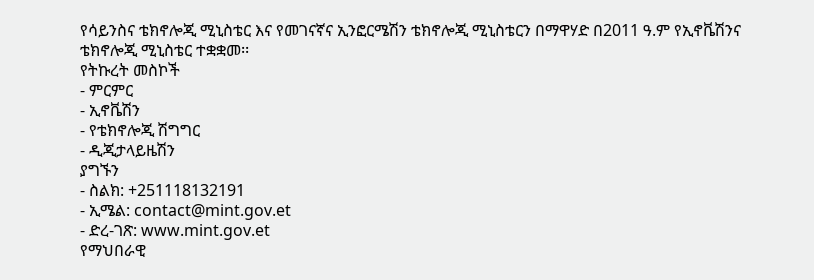የሳይንስና ቴክኖሎጂ ሚኒስቴር እና የመገናኛና ኢንፎርሜሽን ቴክኖሎጂ ሚኒስቴርን በማዋሃድ በ2011 ዓ.ም የኢኖቬሽንና ቴክኖሎጂ ሚኒስቴር ተቋቋመ፡፡
የትኩረት መስኮች
- ምርምር
- ኢኖቬሽን
- የቴክኖሎጂ ሽግግር
- ዲጂታላይዜሽን
ያግኙን
- ስልክ: +251118132191
- ኢሜል: contact@mint.gov.et
- ድረ-ገጽ: www.mint.gov.et
የማህበራዊ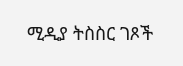ሚዲያ ትስስር ገጾች